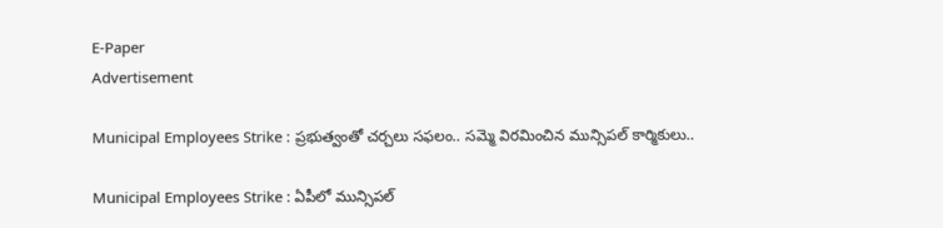E-Paper
Advertisement

Municipal Employees Strike : ప్రభుత్వంతో చర్చలు సఫలం.. సమ్మె విరమించిన మున్సిపల్ కార్మికులు..

Municipal Employees Strike : ఏపీలో మున్సిపల్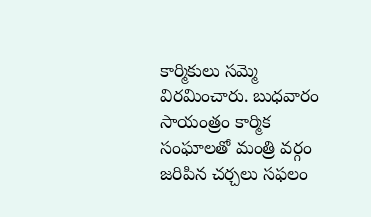కార్మికులు సమ్మె విరమించారు. బుధవారం సాయంత్రం కార్మిక సంఘాలతో మంత్రి వర్గం జరిపిన చర్చలు సఫలం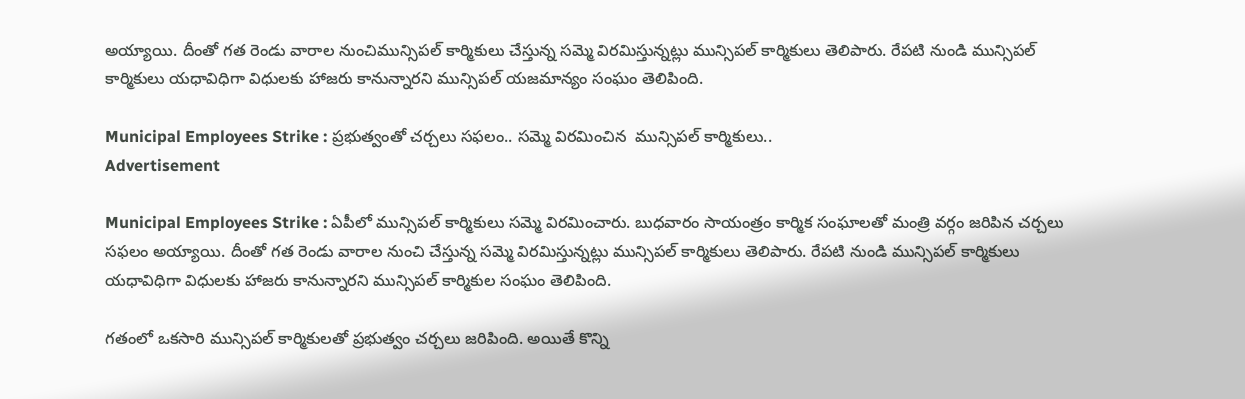అయ్యాయి. దీంతో గత రెండు వారాల నుంచిమున్సిపల్ కార్మికులు చేస్తున్న సమ్మె విరమిస్తున్నట్లు మున్సిపల్ కార్మికులు తెలిపారు. రేపటి నుండి మున్సిపల్ కార్మికులు యధావిధిగా విధులకు హాజరు కానున్నారని మున్సిపల్ యజమాన్యం సంఘం తెలిపింది.

Municipal Employees Strike : ప్రభుత్వంతో చర్చలు సఫలం.. సమ్మె విరమించిన  మున్సిపల్ కార్మికులు..
Advertisement

Municipal Employees Strike : ఏపీలో మున్సిపల్ కార్మికులు సమ్మె విరమించారు. బుధవారం సాయంత్రం కార్మిక సంఘాలతో మంత్రి వర్గం జరిపిన చర్చలు సఫలం అయ్యాయి. దీంతో గత రెండు వారాల నుంచి చేస్తున్న సమ్మె విరమిస్తున్నట్లు మున్సిపల్ కార్మికులు తెలిపారు. రేపటి నుండి మున్సిపల్ కార్మికులు యధావిధిగా విధులకు హాజరు కానున్నారని మున్సిపల్ కార్మికుల సంఘం తెలిపింది.

గతంలో ఒకసారి మున్సిపల్ కార్మికులతో ప్రభుత్వం చర్చలు జరిపింది. అయితే కొన్ని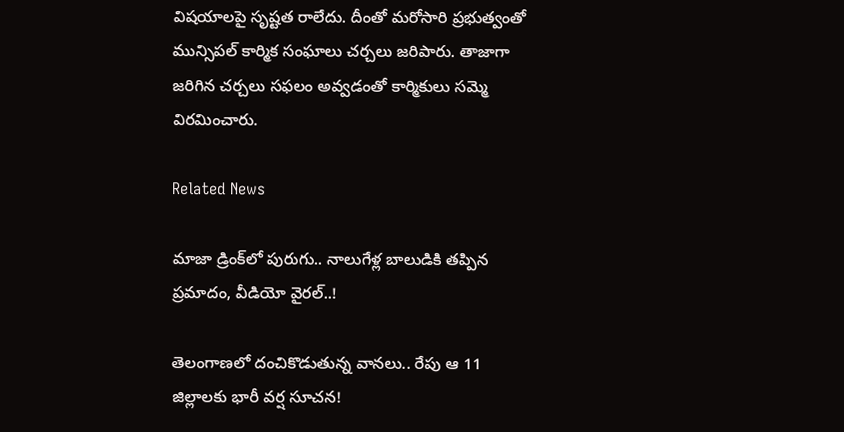విషయాలపై సృష్టత రాలేదు. దీంతో మరోసారి ప్రభుత్వం‌తో మున్సిపల్ కార్మిక సంఘాలు చర్చలు జరిపారు. తాజాగా జరిగిన చర్చలు సఫలం అవ్వడంతో కార్మికులు సమ్మె విరమించారు.

Related News

మాజా డ్రింక్‌లో పురుగు.. నాలుగేళ్ల బాలుడికి తప్పిన ప్రమాదం, వీడియో వైరల్..!

తెలంగాణలో దంచికొడుతున్న వానలు.. రేపు ఆ 11 జిల్లాలకు భారీ వర్ష సూచన!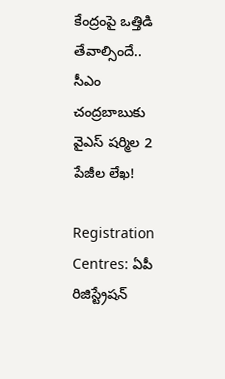కేంద్రంపై ఒత్తిడి తేవాల్సిందే.. సీఎం చంద్రబాబుకు వైఎస్ షర్మిల 2 పేజీల లేఖ!

Registration Centres: ఏపీ రిజిస్ట్రేషన్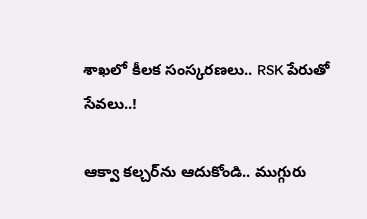శాఖలో కీలక సంస్కరణలు.. RSK పేరుతో సేవలు..!

ఆక్వా కల్చర్‌ను ఆదుకోండి.. ముగ్గురు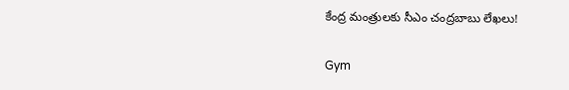కేంద్ర మంత్రులకు సీఎం చంద్రబాబు లేఖలు!

Gym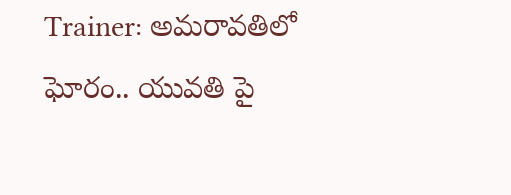Trainer: అమరావతిలో ఘోరం.. యువతి పై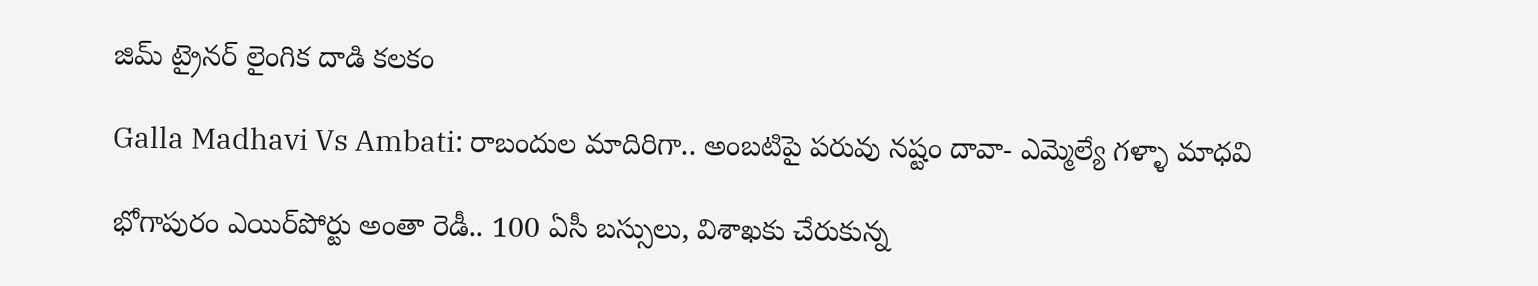జిమ్ ట్రైనర్ లైంగిక దాడి కలకం

Galla Madhavi Vs Ambati: రాబందుల మాదిరిగా.. అంబటిపై పరువు నష్టం దావా- ఎమ్మెల్యే గళ్ళా మాధవి

భోగాపురం ఎయిర్‌పోర్టు అంతా రెడీ.. 100 ఏసీ బస్సులు, విశాఖకు చేరుకున్న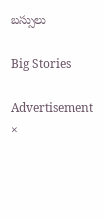బస్సులు

Big Stories

Advertisement
×